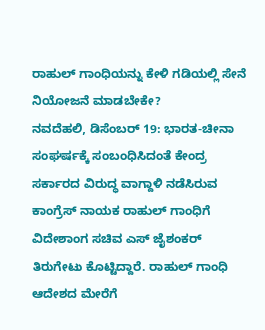ರಾಹುಲ್ ಗಾಂಧಿಯನ್ನು ಕೇಳಿ ಗಡಿಯಲ್ಲಿ ಸೇನೆ ನಿಯೋಜನೆ ಮಾಡಬೇಕೇ?
ನವದೆಹಲಿ, ಡಿಸೆಂಬರ್ 19: ಭಾರತ-ಚೀನಾ ಸಂಘರ್ಷಕ್ಕೆ ಸಂಬಂಧಿಸಿದಂತೆ ಕೇಂದ್ರ ಸರ್ಕಾರದ ವಿರುದ್ಧ ವಾಗ್ದಾಳಿ ನಡೆಸಿರುವ ಕಾಂಗ್ರೆಸ್ ನಾಯಕ ರಾಹುಲ್ ಗಾಂಧಿಗೆ ವಿದೇಶಾಂಗ ಸಚಿವ ಎಸ್ ಜೈಶಂಕರ್ ತಿರುಗೇಟು ಕೊಟ್ಟಿದ್ದಾರೆ. ರಾಹುಲ್ ಗಾಂಧಿ ಆದೇಶದ ಮೇರೆಗೆ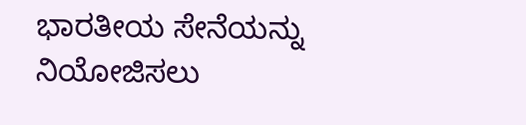ಭಾರತೀಯ ಸೇನೆಯನ್ನು ನಿಯೋಜಿಸಲು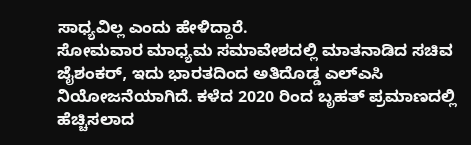ಸಾಧ್ಯವಿಲ್ಲ ಎಂದು ಹೇಳಿದ್ದಾರೆ.
ಸೋಮವಾರ ಮಾಧ್ಯಮ ಸಮಾವೇಶದಲ್ಲಿ ಮಾತನಾಡಿದ ಸಚಿವ ಜೈಶಂಕರ್, ಇದು ಭಾರತದಿಂದ ಅತಿದೊಡ್ಡ ಎಲ್ಎಸಿ ನಿಯೋಜನೆಯಾಗಿದೆ. ಕಳೆದ 2020 ರಿಂದ ಬೃಹತ್ ಪ್ರಮಾಣದಲ್ಲಿ ಹೆಚ್ಚಿಸಲಾದ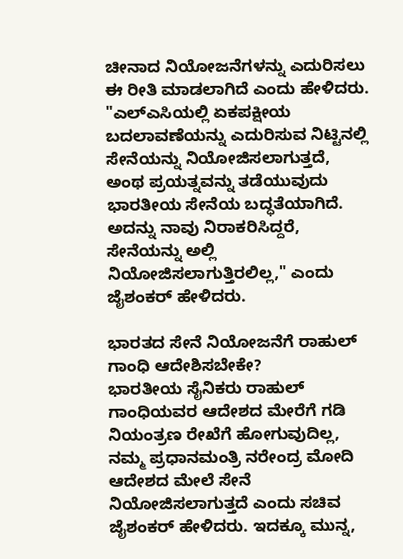ಚೀನಾದ ನಿಯೋಜನೆಗಳನ್ನು ಎದುರಿಸಲು ಈ ರೀತಿ ಮಾಡಲಾಗಿದೆ ಎಂದು ಹೇಳಿದರು.
"ಎಲ್ಎಸಿಯಲ್ಲಿ ಏಕಪಕ್ಷೀಯ ಬದಲಾವಣೆಯನ್ನು ಎದುರಿಸುವ ನಿಟ್ಟಿನಲ್ಲಿ ಸೇನೆಯನ್ನು ನಿಯೋಜಿಸಲಾಗುತ್ತದೆ, ಅಂಥ ಪ್ರಯತ್ನವನ್ನು ತಡೆಯುವುದು ಭಾರತೀಯ ಸೇನೆಯ ಬದ್ಧತೆಯಾಗಿದೆ. ಅದನ್ನು ನಾವು ನಿರಾಕರಿಸಿದ್ದರೆ, ಸೇನೆಯನ್ನು ಅಲ್ಲಿ ನಿಯೋಜಿಸಲಾಗುತ್ತಿರಲಿಲ್ಲ," ಎಂದು ಜೈಶಂಕರ್ ಹೇಳಿದರು.

ಭಾರತದ ಸೇನೆ ನಿಯೋಜನೆಗೆ ರಾಹುಲ್ ಗಾಂಧಿ ಆದೇಶಿಸಬೇಕೇ?
ಭಾರತೀಯ ಸೈನಿಕರು ರಾಹುಲ್ ಗಾಂಧಿಯವರ ಆದೇಶದ ಮೇರೆಗೆ ಗಡಿ ನಿಯಂತ್ರಣ ರೇಖೆಗೆ ಹೋಗುವುದಿಲ್ಲ, ನಮ್ಮ ಪ್ರಧಾನಮಂತ್ರಿ ನರೇಂದ್ರ ಮೋದಿ ಆದೇಶದ ಮೇಲೆ ಸೇನೆ ನಿಯೋಜಿಸಲಾಗುತ್ತದೆ ಎಂದು ಸಚಿವ ಜೈಶಂಕರ್ ಹೇಳಿದರು. ಇದಕ್ಕೂ ಮುನ್ನ,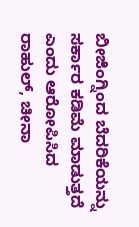ಬೀಜಿಂಗ್ನಿಂದ ಬೆದರಿಕೆಯನ್ನು ಸರ್ಕಾರ ಕಡಿಮೆ ಮಾಡುತ್ತದೆ ಎಂದು ಆರೋಪಿಸಿದ ರಾಹುಲ್, ಚೀನಾ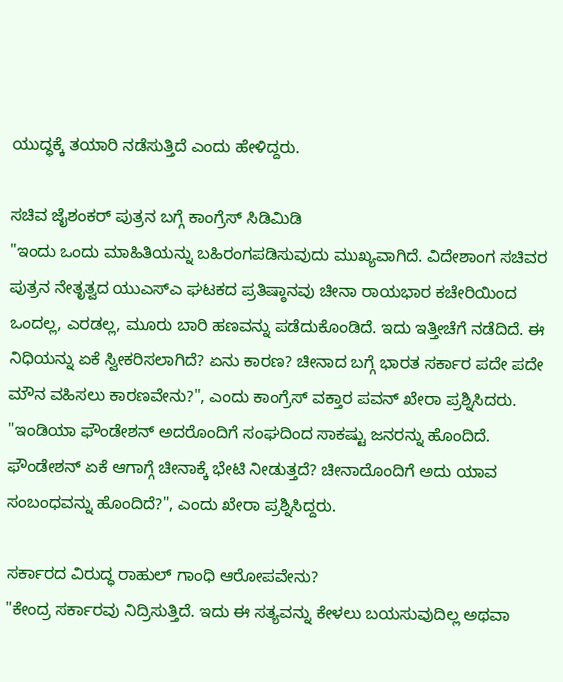ಯುದ್ಧಕ್ಕೆ ತಯಾರಿ ನಡೆಸುತ್ತಿದೆ ಎಂದು ಹೇಳಿದ್ದರು.

ಸಚಿವ ಜೈಶಂಕರ್ ಪುತ್ರನ ಬಗ್ಗೆ ಕಾಂಗ್ರೆಸ್ ಸಿಡಿಮಿಡಿ
"ಇಂದು ಒಂದು ಮಾಹಿತಿಯನ್ನು ಬಹಿರಂಗಪಡಿಸುವುದು ಮುಖ್ಯವಾಗಿದೆ. ವಿದೇಶಾಂಗ ಸಚಿವರ ಪುತ್ರನ ನೇತೃತ್ವದ ಯುಎಸ್ಎ ಘಟಕದ ಪ್ರತಿಷ್ಠಾನವು ಚೀನಾ ರಾಯಭಾರ ಕಚೇರಿಯಿಂದ ಒಂದಲ್ಲ, ಎರಡಲ್ಲ, ಮೂರು ಬಾರಿ ಹಣವನ್ನು ಪಡೆದುಕೊಂಡಿದೆ. ಇದು ಇತ್ತೀಚೆಗೆ ನಡೆದಿದೆ. ಈ ನಿಧಿಯನ್ನು ಏಕೆ ಸ್ವೀಕರಿಸಲಾಗಿದೆ? ಏನು ಕಾರಣ? ಚೀನಾದ ಬಗ್ಗೆ ಭಾರತ ಸರ್ಕಾರ ಪದೇ ಪದೇ ಮೌನ ವಹಿಸಲು ಕಾರಣವೇನು?", ಎಂದು ಕಾಂಗ್ರೆಸ್ ವಕ್ತಾರ ಪವನ್ ಖೇರಾ ಪ್ರಶ್ನಿಸಿದರು. "ಇಂಡಿಯಾ ಫೌಂಡೇಶನ್ ಅದರೊಂದಿಗೆ ಸಂಘದಿಂದ ಸಾಕಷ್ಟು ಜನರನ್ನು ಹೊಂದಿದೆ. ಫೌಂಡೇಶನ್ ಏಕೆ ಆಗಾಗ್ಗೆ ಚೀನಾಕ್ಕೆ ಭೇಟಿ ನೀಡುತ್ತದೆ? ಚೀನಾದೊಂದಿಗೆ ಅದು ಯಾವ ಸಂಬಂಧವನ್ನು ಹೊಂದಿದೆ?", ಎಂದು ಖೇರಾ ಪ್ರಶ್ನಿಸಿದ್ದರು.

ಸರ್ಕಾರದ ವಿರುದ್ಧ ರಾಹುಲ್ ಗಾಂಧಿ ಆರೋಪವೇನು?
"ಕೇಂದ್ರ ಸರ್ಕಾರವು ನಿದ್ರಿಸುತ್ತಿದೆ. ಇದು ಈ ಸತ್ಯವನ್ನು ಕೇಳಲು ಬಯಸುವುದಿಲ್ಲ ಅಥವಾ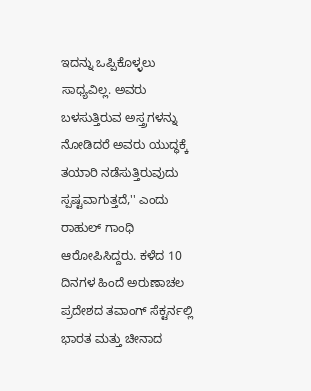ಇದನ್ನು ಒಪ್ಪಿಕೊಳ್ಳಲು ಸಾಧ್ಯವಿಲ್ಲ. ಅವರು ಬಳಸುತ್ತಿರುವ ಅಸ್ತ್ರಗಳನ್ನು ನೋಡಿದರೆ ಅವರು ಯುದ್ಧಕ್ಕೆ ತಯಾರಿ ನಡೆಸುತ್ತಿರುವುದು ಸ್ಪಷ್ಟವಾಗುತ್ತದೆ,'' ಎಂದು ರಾಹುಲ್ ಗಾಂಧಿ ಆರೋಪಿಸಿದ್ದರು. ಕಳೆದ 10 ದಿನಗಳ ಹಿಂದೆ ಅರುಣಾಚಲ ಪ್ರದೇಶದ ತವಾಂಗ್ ಸೆಕ್ಟರ್ನಲ್ಲಿ ಭಾರತ ಮತ್ತು ಚೀನಾದ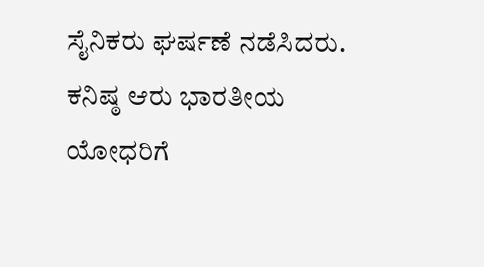ಸೈನಿಕರು ಘರ್ಷಣೆ ನಡೆಸಿದರು. ಕನಿಷ್ಠ ಆರು ಭಾರತೀಯ ಯೋಧರಿಗೆ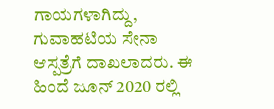ಗಾಯಗಳಾಗಿದ್ದು, ಗುವಾಹಟಿಯ ಸೇನಾ ಆಸ್ಪತ್ರೆಗೆ ದಾಖಲಾದರು. ಈ ಹಿಂದೆ ಜೂನ್ 2020 ರಲ್ಲಿ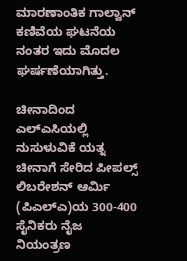ಮಾರಣಾಂತಿಕ ಗಾಲ್ವಾನ್ ಕಣಿವೆಯ ಘಟನೆಯ ನಂತರ ಇದು ಮೊದಲ ಘರ್ಷಣೆಯಾಗಿತ್ತು.

ಚೀನಾದಿಂದ ಎಲ್ಎಸಿಯಲ್ಲಿ ನುಸುಳುವಿಕೆ ಯತ್ನ
ಚೀನಾಗೆ ಸೇರಿದ ಪೀಪಲ್ಸ್ ಲಿಬರೇಶನ್ ಆರ್ಮಿ (ಪಿಎಲ್ಎ)ಯ 300-400 ಸೈನಿಕರು ನೈಜ ನಿಯಂತ್ರಣ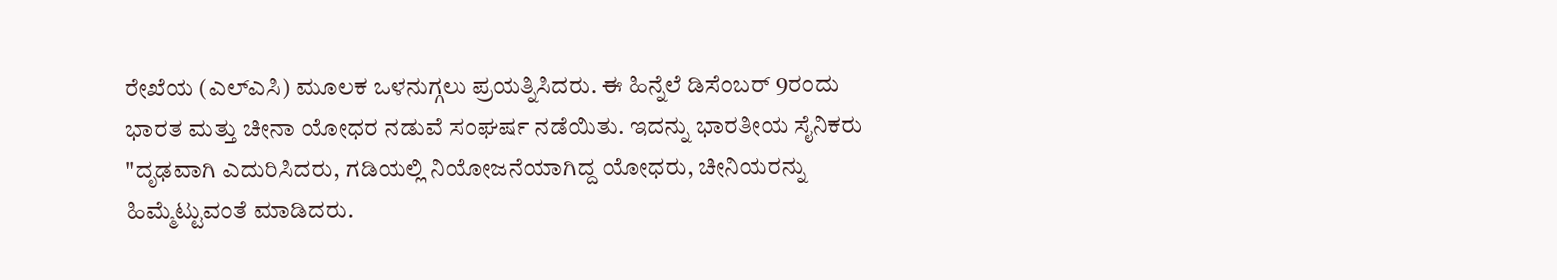ರೇಖೆಯ (ಎಲ್ಎಸಿ) ಮೂಲಕ ಒಳನುಗ್ಗಲು ಪ್ರಯತ್ನಿಸಿದರು. ಈ ಹಿನ್ನೆಲೆ ಡಿಸೆಂಬರ್ 9ರಂದು ಭಾರತ ಮತ್ತು ಚೀನಾ ಯೋಧರ ನಡುವೆ ಸಂಘರ್ಷ ನಡೆಯಿತು. ಇದನ್ನು ಭಾರತೀಯ ಸೈನಿಕರು "ದೃಢವಾಗಿ ಎದುರಿಸಿದರು, ಗಡಿಯಲ್ಲಿ ನಿಯೋಜನೆಯಾಗಿದ್ದ ಯೋಧರು, ಚೀನಿಯರನ್ನು ಹಿಮ್ಮೆಟ್ಟುವಂತೆ ಮಾಡಿದರು.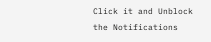Click it and Unblock the Notifications